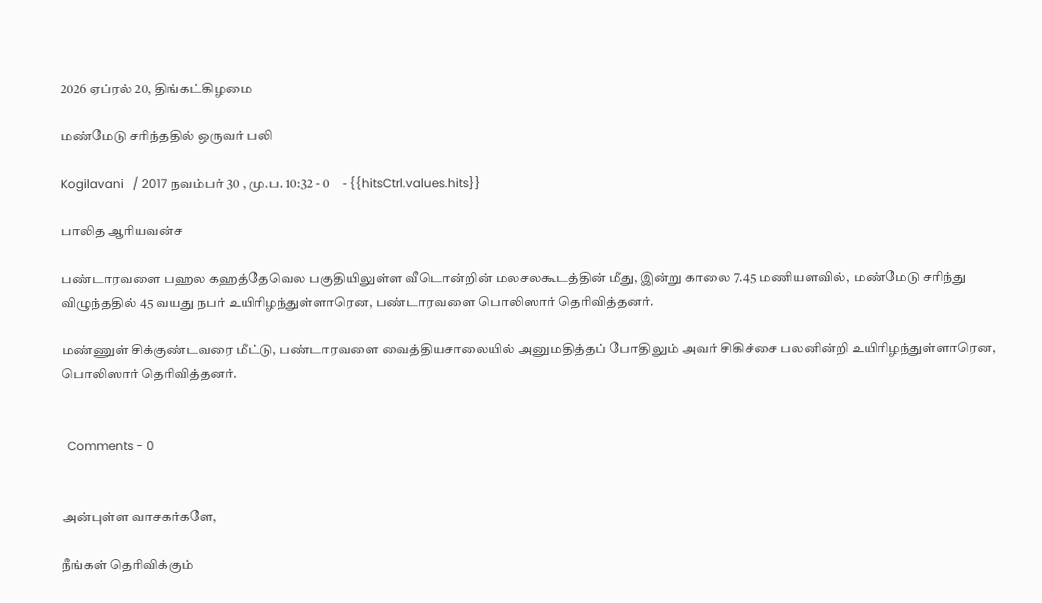2026 ஏப்ரல் 20, திங்கட்கிழமை

மண்மேடு சரிந்ததில் ஒருவர் பலி

Kogilavani   / 2017 நவம்பர் 30 , மு.ப. 10:32 - 0     - {{hitsCtrl.values.hits}}

பாலித ஆரியவன்ச

பண்டாரவளை பஹல கஹத்தேவெல பகுதியிலுள்ள வீடொன்றின் மலசலகூடத்தின் மீது, இன்று காலை 7.45 மணியளவில்,  மண்மேடு சரிந்து விழுந்ததில் 45 வயது நபர் உயிரிழந்துள்ளாரென, பண்டாரவளை பொலிஸார் தெரிவித்தனர்.

மண்ணுள் சிக்குண்டவரை மீட்டு, பண்டாரவளை வைத்தியசாலையில் அனுமதித்தப் போதிலும் அவர் சிகிச்சை பலனின்றி உயிரிழந்துள்ளாரென, பொலிஸார் தெரிவித்தனர்.


  Comments - 0


அன்புள்ள வாசகர்களே,

நீங்கள் தெரிவிக்கும்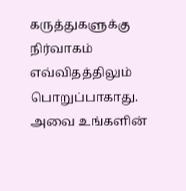கருத்துகளுக்கு நிர்வாகம் எவ்விதத்திலும் பொறுப்பாகாது. அவை உங்களின்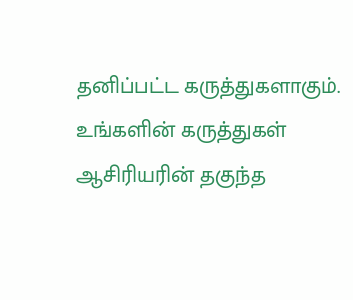தனிப்பட்ட கருத்துகளாகும். உங்களின் கருத்துகள் ஆசிரியரின் தகுந்த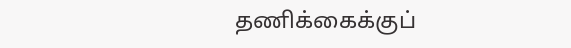தணிக்கைக்குப்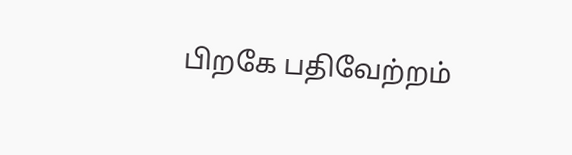பிறகே பதிவேற்றம்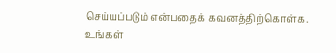செய்யப்படும் என்பதைக் கவனத்திற்கொள்க. உங்கள்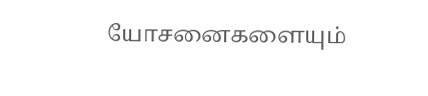யோசனைகளையும்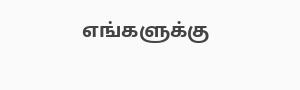எங்களுக்கு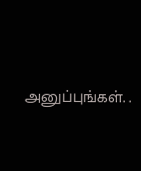அனுப்புங்கள். .